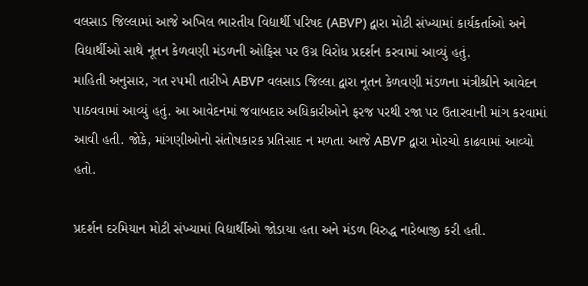વલસાડ જિલ્લામાં આજે અખિલ ભારતીય વિદ્યાર્થી પરિષદ (ABVP) દ્વારા મોટી સંખ્યામાં કાર્યકર્તાઓ અને વિદ્યાર્થીઓ સાથે નૂતન કેળવણી મંડળની ઓફિસ પર ઉગ્ર વિરોધ પ્રદર્શન કરવામાં આવ્યું હતું.
માહિતી અનુસાર, ગત ૨૫મી તારીખે ABVP વલસાડ જિલ્લા દ્વારા નૂતન કેળવણી મંડળના મંત્રીશ્રીને આવેદન પાઠવવામાં આવ્યું હતું. આ આવેદનમાં જવાબદાર અધિકારીઓને ફરજ પરથી રજા પર ઉતારવાની માંગ કરવામાં આવી હતી. જોકે, માંગણીઓનો સંતોષકારક પ્રતિસાદ ન મળતા આજે ABVP દ્વારા મોરચો કાઢવામાં આવ્યો હતો.

પ્રદર્શન દરમિયાન મોટી સંખ્યામાં વિદ્યાર્થીઓ જોડાયા હતા અને મંડળ વિરુદ્ધ નારેબાજી કરી હતી.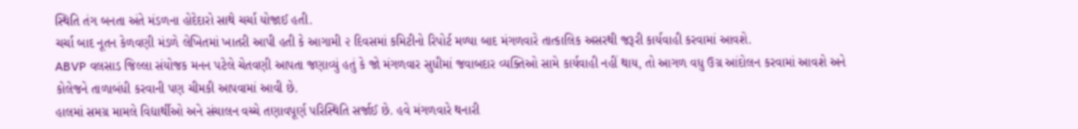સ્થિતિ તંગ બનતા અંતે મંડળના હોદેદારો સાથે ચર્ચા યોજાઈ હતી.
ચર્ચા બાદ નૂતન કેળવણી મંડળે લેખિતમાં ખાતરી આપી હતી કે આગામી ૨ દિવસમાં કમિટીનો રિપોર્ટ મળ્યા બાદ મંગળવારે તાત્કાલિક અસરથી જરૂરી કાર્યવાહી કરવામાં આવશે.
ABVP વલસાડ જિલ્લા સંયોજક મનન પટેલે ચેતવણી આપતા જણાવ્યું હતું કે જો મંગળવાર સુધીમાં જવાબદાર વ્યક્તિઓ સામે કાર્યવાહી નહીં થાય, તો આગળ વધુ ઉગ્ર આંદોલન કરવામાં આવશે અને કોલેજને તાળાબંધી કરવાની પણ ચીમકી આપવામાં આવી છે.
હાલમાં સમગ્ર મામલે વિદ્યાર્થીઓ અને સંચાલન વચ્ચે તણાવપૂર્ણ પરિસ્થિતિ સર્જાઈ છે. હવે મંગળવારે થનારી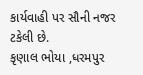કાર્યવાહી પર સૌની નજર ટકેલી છે.
કૃણાલ ભોયા ,ધરમપુર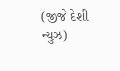(જીજે દેશી ન્યુઝ)